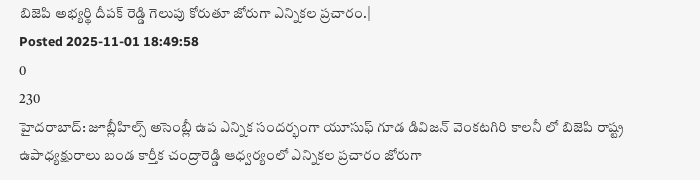బిజెపి అభ్యర్థి దీపక్ రెడ్డి గెలుపు కోరుతూ జోరుగా ఎన్నికల ప్రచారం.|
Posted 2025-11-01 18:49:58
0
230
హైదరాబాద్: జూబ్లీహిల్స్ అసెంబ్లీ ఉప ఎన్నిక సందర్భంగా యూసుఫ్ గూడ డివిజన్ వెంకటగిరి కాలనీ లో బిజెపి రాష్ట్ర ఉపాధ్యక్షురాలు బండ కార్తీక చంద్రారెడ్డి ఆధ్వర్యంలో ఎన్నికల ప్రచారం జోరుగా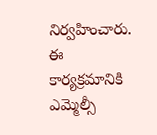నిర్వహించారు. ఈ కార్యక్రమానికి ఎమ్మెల్సీ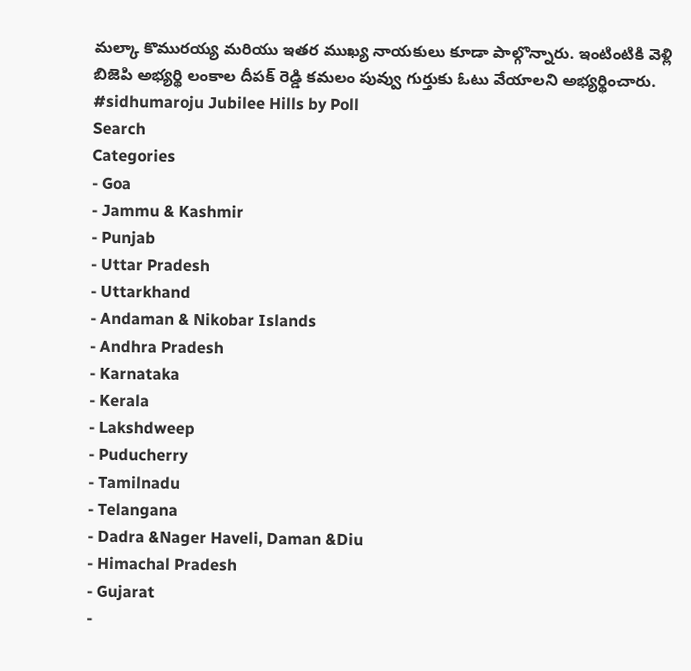మల్కా కొమురయ్య మరియు ఇతర ముఖ్య నాయకులు కూడా పాల్గొన్నారు. ఇంటింటికి వెళ్లి బిజెపి అభ్యర్థి లంకాల దీపక్ రెడ్డి కమలం పువ్వు గుర్తుకు ఓటు వేయాలని అభ్యర్థించారు.
#sidhumaroju Jubilee Hills by Poll
Search
Categories
- Goa
- Jammu & Kashmir
- Punjab
- Uttar Pradesh
- Uttarkhand
- Andaman & Nikobar Islands
- Andhra Pradesh
- Karnataka
- Kerala
- Lakshdweep
- Puducherry
- Tamilnadu
- Telangana
- Dadra &Nager Haveli, Daman &Diu
- Himachal Pradesh
- Gujarat
-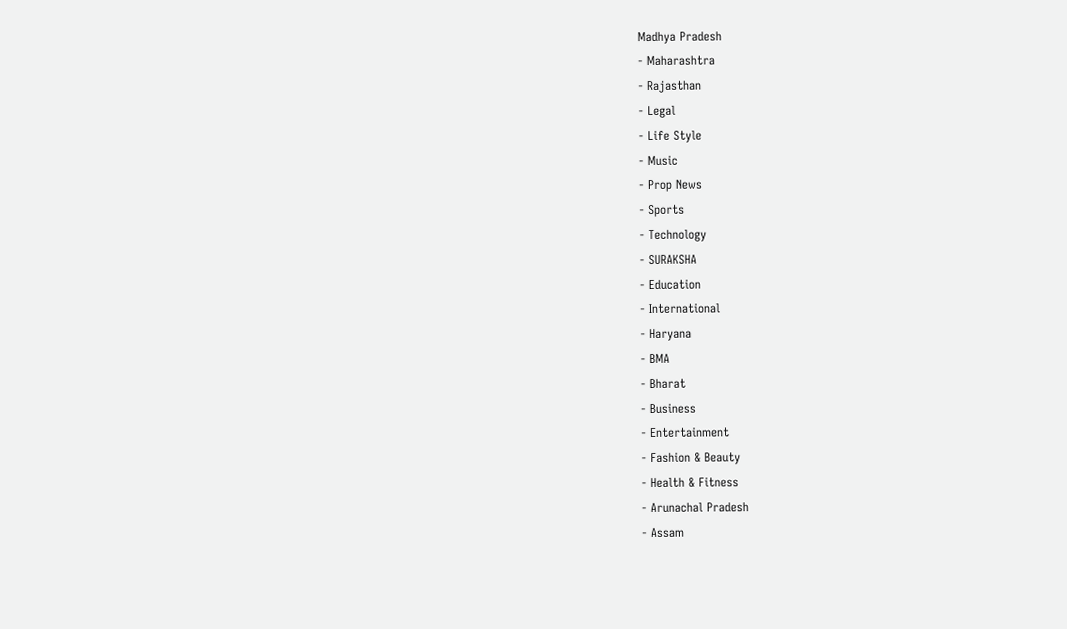Madhya Pradesh
- Maharashtra
- Rajasthan
- Legal
- Life Style
- Music
- Prop News
- Sports
- Technology
- SURAKSHA
- Education
- International
- Haryana
- BMA
- Bharat
- Business
- Entertainment
- Fashion & Beauty
- Health & Fitness
- Arunachal Pradesh
- Assam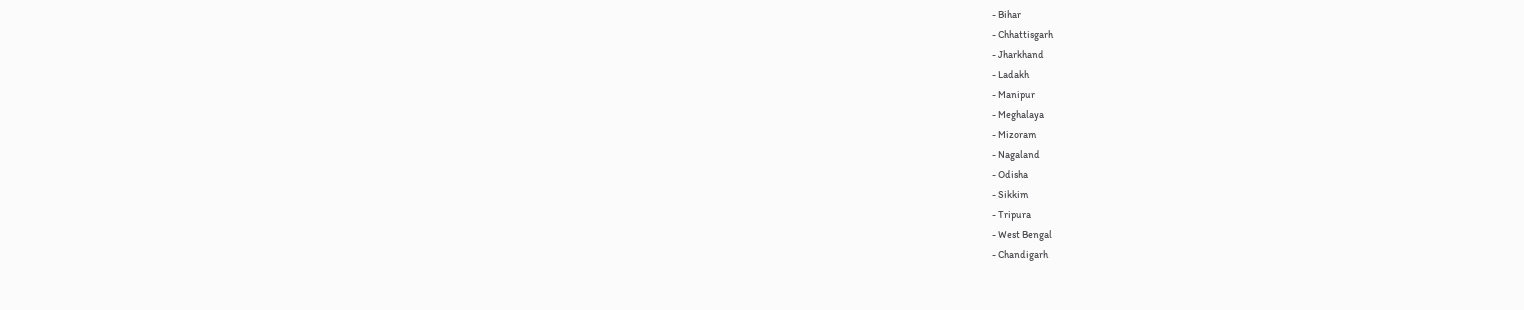- Bihar
- Chhattisgarh
- Jharkhand
- Ladakh
- Manipur
- Meghalaya
- Mizoram
- Nagaland
- Odisha
- Sikkim
- Tripura
- West Bengal
- Chandigarh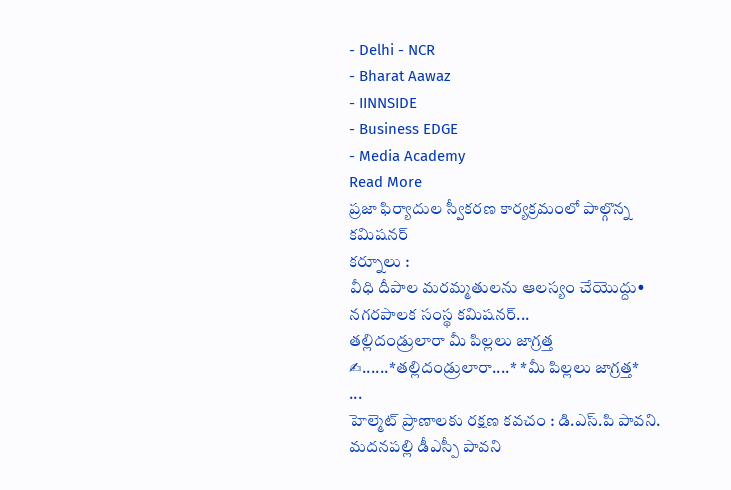- Delhi - NCR
- Bharat Aawaz
- IINNSIDE
- Business EDGE
- Media Academy
Read More
ప్రజా ఫిర్యాదుల స్వీకరణ కార్యక్రమంలో పాల్గొన్న కమిషనర్
కర్నూలు :
వీధి దీపాల మరమ్మతులను ఆలస్యం చేయొద్దు• నగరపాలక సంస్థ కమిషనర్...
తల్లిదండ్రులారా మీ పిల్లలు జాగ్రత్త
✍......*తల్లిదండ్రులారా....* *మీ పిల్లలు జాగ్రత్త*
...
హెల్మెట్ ప్రాణాలకు రక్షణ కవచం : డి.ఎస్.పి పావని.
మదనపల్లి డీఎస్పీ పావని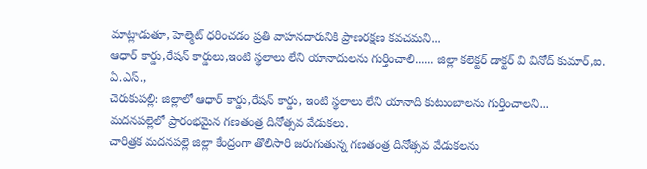మాట్లాడుతూ, హెల్మెట్ ధరించడం ప్రతి వాహనదారునికి ప్రాణరక్షణ కవచమని...
ఆధార్ కార్డు,రేషన్ కార్డులు,ఇంటి స్థలాలు లేని యానాదులను గుర్తించాలి...... జిల్లా కలెక్టర్ డాక్టర్ వి వినోద్ కుమార్,ఐ. ఏ.ఎస్.,
చెరుకుపల్లి: జిల్లాలో ఆధార్ కార్డు,రేషన్ కార్డు, ఇంటి స్థలాలు లేని యానాది కుటుంబాలను గుర్తించాలని...
మదనపల్లెలో ప్రారంభమైన గణతంత్ర దినోత్సవ వేడుకలు.
చారిత్రక మదనపల్లె జిల్లా కేంద్రంగా తొలిసారి జరుగుతున్న గణతంత్ర దినోత్సవ వేడుకలను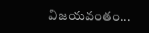విజయవంతం...